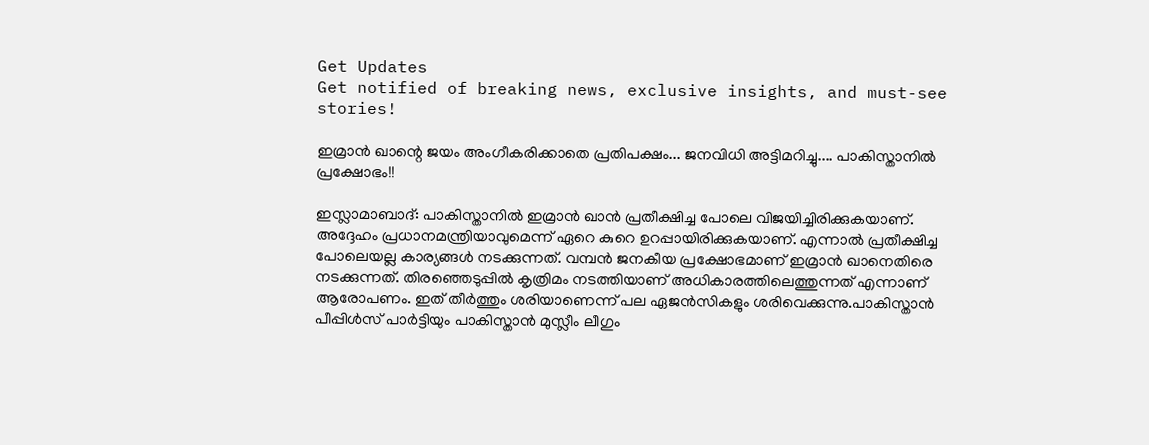Get Updates
Get notified of breaking news, exclusive insights, and must-see stories!

ഇമ്രാന്‍ ഖാന്റെ ജയം അംഗീകരിക്കാതെ പ്രതിപക്ഷം... ജനവിധി അട്ടിമറിച്ചു.... പാകിസ്താനില്‍ പ്രക്ഷോഭം!!

ഇസ്ലാമാബാദ്: പാകിസ്താനില്‍ ഇമ്രാന്‍ ഖാന്‍ പ്രതീക്ഷിച്ച പോലെ വിജയിച്ചിരിക്കുകയാണ്. അദ്ദേഹം പ്രധാനമന്ത്രിയാവുമെന്ന് ഏറെ കുറെ ഉറപ്പായിരിക്കുകയാണ്. എന്നാല്‍ പ്രതീക്ഷിച്ച പോലെയല്ല കാര്യങ്ങള്‍ നടക്കുന്നത്. വമ്പന്‍ ജനകീയ പ്രക്ഷോഭമാണ് ഇമ്രാന്‍ ഖാനെതിരെ നടക്കുന്നത്. തിരഞ്ഞെടുപ്പില്‍ കൃത്രിമം നടത്തിയാണ് അധികാരത്തിലെത്തുന്നത് എന്നാണ് ആരോപണം. ഇത് തീര്‍ത്തും ശരിയാണെന്ന് പല ഏജന്‍സികളും ശരിവെക്കുന്നു.പാകിസ്താന്‍ പീപ്പിള്‍സ് പാര്‍ട്ടിയും പാകിസ്താന്‍ മുസ്ലീം ലീഗും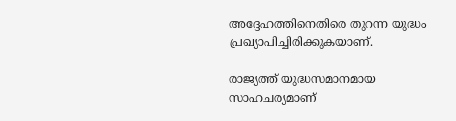അദ്ദേഹത്തിനെതിരെ തുറന്ന യുദ്ധം പ്രഖ്യാപിച്ചിരിക്കുകയാണ്.

രാജ്യത്ത് യുദ്ധസമാനമായ സാഹചര്യമാണ്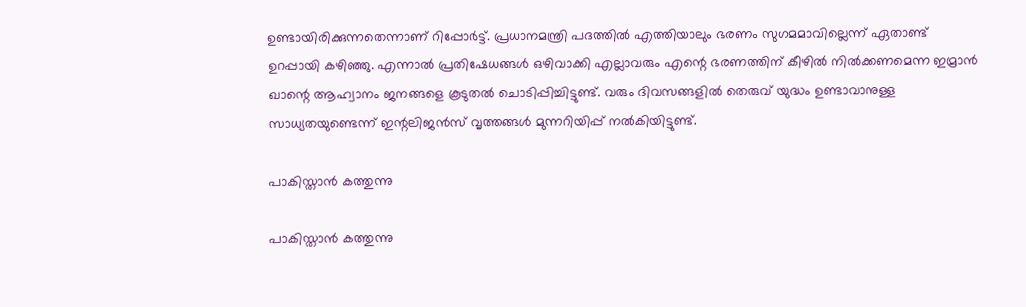ഉണ്ടായിരിക്കുന്നതെന്നാണ് റിപ്പോര്‍ട്ട്. പ്രധാനമന്ത്രി പദത്തില്‍ എത്തിയാലും ഭരണം സുഗമമാവില്ലെന്ന് ഏതാണ്ട് ഉറപ്പായി കഴിഞ്ഞു. എന്നാല്‍ പ്രതിഷേധങ്ങള്‍ ഒഴിവാക്കി എല്ലാവരും എന്റെ ഭരണത്തിന് കീഴില്‍ നില്‍ക്കണമെന്ന ഇമ്രാന്‍ ഖാന്റെ ആഹ്വാനം ജനങ്ങളെ കൂടുതല്‍ ചൊടിപ്പിച്ചിട്ടുണ്ട്. വരും ദിവസങ്ങളില്‍ തെരുവ് യുദ്ധം ഉണ്ടാവാനുള്ള സാധ്യതയുണ്ടെന്ന് ഇന്റലിജന്‍സ് വൃത്തങ്ങള്‍ മുന്നറിയിപ്പ് നല്‍കിയിട്ടുണ്ട്.

പാകിസ്താന്‍ കത്തുന്നു

പാകിസ്താന്‍ കത്തുന്നു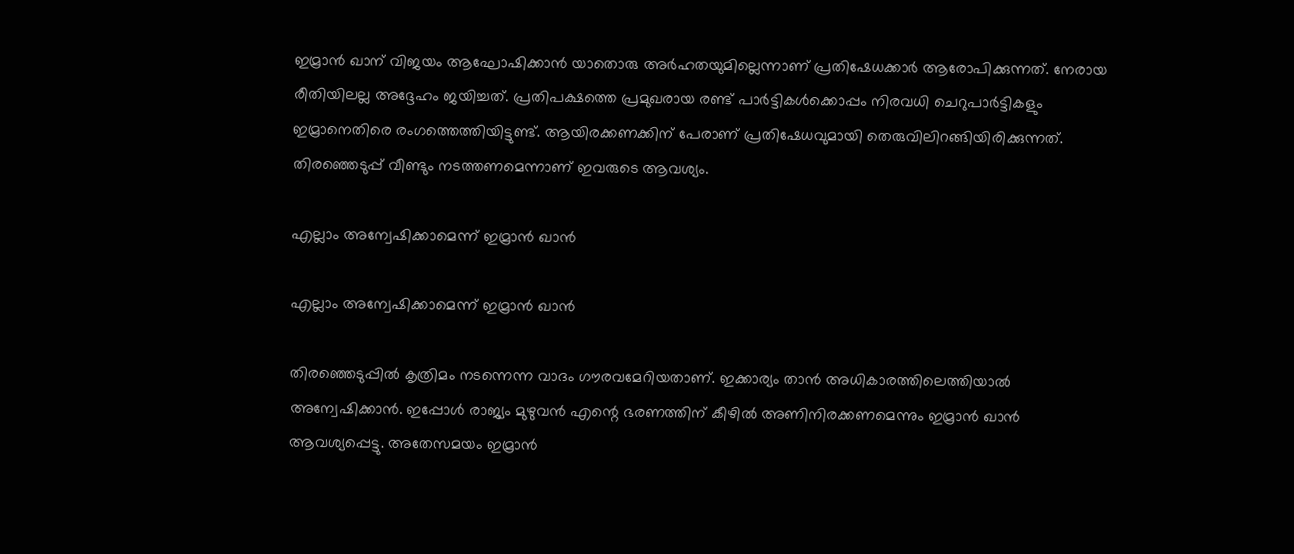ഇമ്രാന്‍ ഖാന് വിജയം ആഘോഷിക്കാന്‍ യാതൊരു അര്‍ഹതയുമില്ലെന്നാണ് പ്രതിഷേധക്കാര്‍ ആരോപിക്കുന്നത്. നേരായ രീതിയിലല്ല അദ്ദേഹം ജയിച്ചത്. പ്രതിപക്ഷത്തെ പ്രമുഖരായ രണ്ട് പാര്‍ട്ടികള്‍ക്കൊപ്പം നിരവധി ചെറുപാര്‍ട്ടികളും ഇമ്രാനെതിരെ രംഗത്തെത്തിയിട്ടുണ്ട്. ആയിരക്കണക്കിന് പേരാണ് പ്രതിഷേധവുമായി തെരുവിലിറങ്ങിയിരിക്കുന്നത്. തിരഞ്ഞെടുപ്പ് വീണ്ടും നടത്തണമെന്നാണ് ഇവരുടെ ആവശ്യം.

എല്ലാം അന്വേഷിക്കാമെന്ന് ഇമ്രാന്‍ ഖാന്‍

എല്ലാം അന്വേഷിക്കാമെന്ന് ഇമ്രാന്‍ ഖാന്‍

തിരഞ്ഞെടുപ്പില്‍ കൃത്രിമം നടന്നെന്ന വാദം ഗൗരവമേറിയതാണ്. ഇക്കാര്യം താന്‍ അധികാരത്തിലെത്തിയാല്‍ അന്വേഷിക്കാന്‍. ഇപ്പോള്‍ രാജ്യം മുഴുവന്‍ എന്റെ ഭരണത്തിന് കീഴില്‍ അണിനിരക്കണമെന്നും ഇമ്രാന്‍ ഖാന്‍ ആവശ്യപ്പെട്ടു. അതേസമയം ഇമ്രാന്‍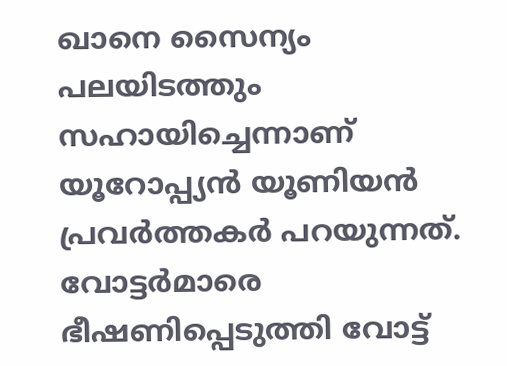ഖാനെ സൈന്യം പലയിടത്തും സഹായിച്ചെന്നാണ് യൂറോപ്പ്യന്‍ യൂണിയന്‍ പ്രവര്‍ത്തകര്‍ പറയുന്നത്. വോട്ടര്‍മാരെ ഭീഷണിപ്പെടുത്തി വോട്ട്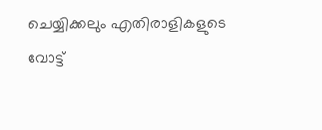ചെയ്യിക്കലും എതിരാളികളുടെ വോട്ട്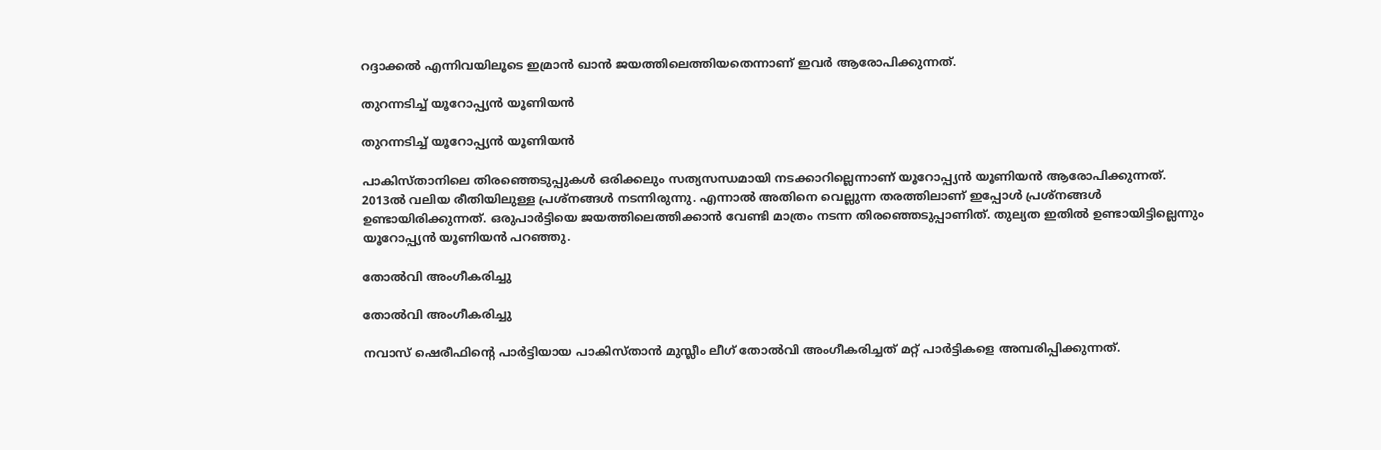റദ്ദാക്കല്‍ എന്നിവയിലൂടെ ഇമ്രാന്‍ ഖാന്‍ ജയത്തിലെത്തിയതെന്നാണ് ഇവര്‍ ആരോപിക്കുന്നത്.

തുറന്നടിച്ച് യൂറോപ്പ്യന്‍ യൂണിയന്‍

തുറന്നടിച്ച് യൂറോപ്പ്യന്‍ യൂണിയന്‍

പാകിസ്താനിലെ തിരഞ്ഞെടുപ്പുകള്‍ ഒരിക്കലും സത്യസന്ധമായി നടക്കാറില്ലെന്നാണ് യൂറോപ്പ്യന്‍ യൂണിയന്‍ ആരോപിക്കുന്നത്. 2013ല്‍ വലിയ രീതിയിലുള്ള പ്രശ്‌നങ്ങള്‍ നടന്നിരുന്നു. എന്നാല്‍ അതിനെ വെല്ലുന്ന തരത്തിലാണ് ഇപ്പോള്‍ പ്രശ്‌നങ്ങള്‍ ഉണ്ടായിരിക്കുന്നത്. ഒരുപാര്‍ട്ടിയെ ജയത്തിലെത്തിക്കാന്‍ വേണ്ടി മാത്രം നടന്ന തിരഞ്ഞെടുപ്പാണിത്. തുല്യത ഇതില്‍ ഉണ്ടായിട്ടില്ലെന്നും യൂറോപ്പ്യന്‍ യൂണിയന്‍ പറഞ്ഞു.

തോല്‍വി അംഗീകരിച്ചു

തോല്‍വി അംഗീകരിച്ചു

നവാസ് ഷെരീഫിന്റെ പാര്‍ട്ടിയായ പാകിസ്താന്‍ മുസ്ലീം ലീഗ് തോല്‍വി അംഗീകരിച്ചത് മറ്റ് പാര്‍ട്ടികളെ അമ്പരിപ്പിക്കുന്നത്.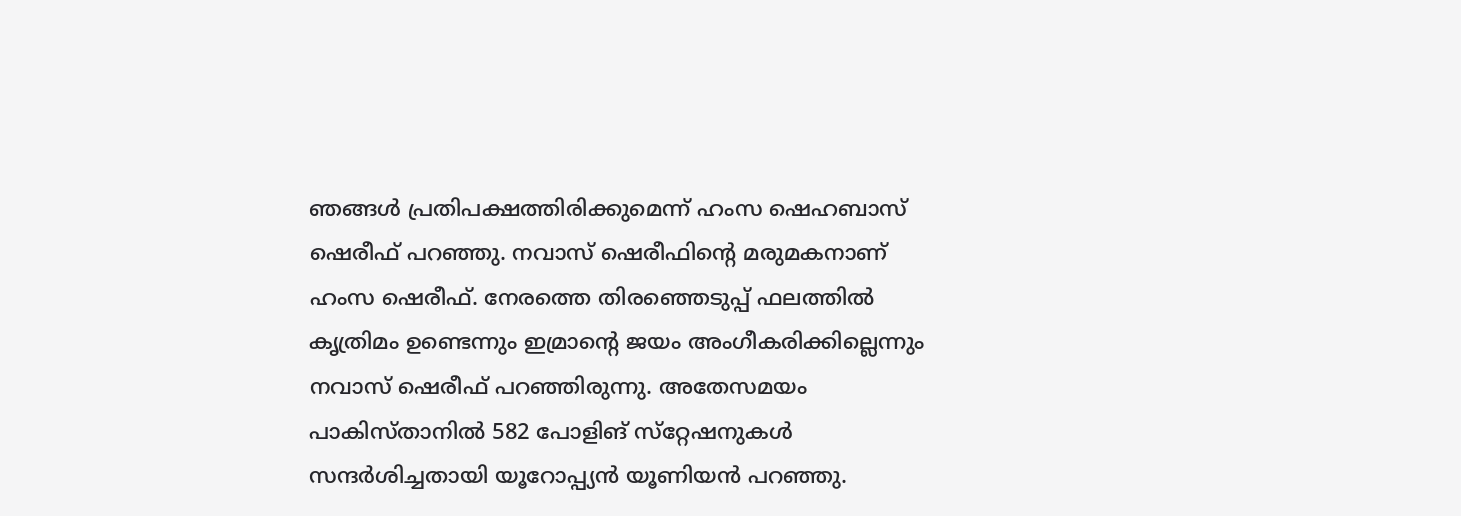ഞങ്ങള്‍ പ്രതിപക്ഷത്തിരിക്കുമെന്ന് ഹംസ ഷെഹബാസ് ഷെരീഫ് പറഞ്ഞു. നവാസ് ഷെരീഫിന്റെ മരുമകനാണ് ഹംസ ഷെരീഫ്. നേരത്തെ തിരഞ്ഞെടുപ്പ് ഫലത്തില്‍ കൃത്രിമം ഉണ്ടെന്നും ഇമ്രാന്റെ ജയം അംഗീകരിക്കില്ലെന്നും നവാസ് ഷെരീഫ് പറഞ്ഞിരുന്നു. അതേസമയം പാകിസ്താനില്‍ 582 പോളിങ് സ്‌റ്റേഷനുകള്‍ സന്ദര്‍ശിച്ചതായി യൂറോപ്പ്യന്‍ യൂണിയന്‍ പറഞ്ഞു.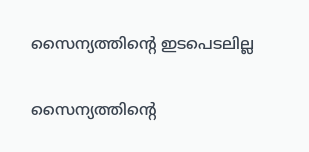സൈന്യത്തിന്റെ ഇടപെടലില്ല

സൈന്യത്തിന്റെ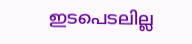ഇടപെടലില്ല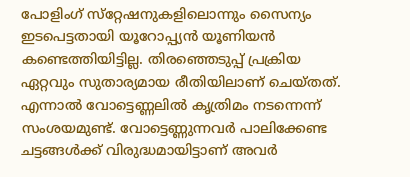പോളിംഗ് സ്‌റ്റേഷനുകളിലൊന്നും സൈന്യം ഇടപെട്ടതായി യൂറോപ്പ്യന്‍ യൂണിയന്‍ കണ്ടെത്തിയിട്ടില്ല. തിരഞ്ഞെടുപ്പ് പ്രക്രിയ ഏറ്റവും സുതാര്യമായ രീതിയിലാണ് ചെയ്തത്. എന്നാല്‍ വോട്ടെണ്ണലില്‍ കൃത്രിമം നടന്നെന്ന് സംശയമുണ്ട്. വോട്ടെണ്ണുന്നവര്‍ പാലിക്കേണ്ട ചട്ടങ്ങള്‍ക്ക് വിരുദ്ധമായിട്ടാണ് അവര്‍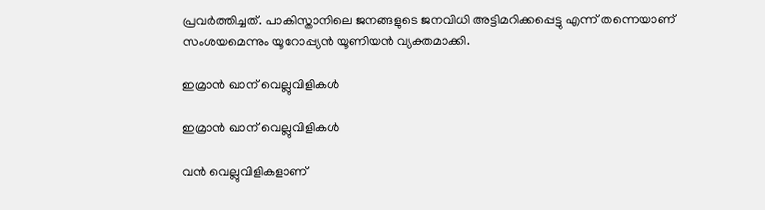പ്രവര്‍ത്തിച്ചത്. പാകിസ്താനിലെ ജനങ്ങളുടെ ജനവിധി അട്ടിമറിക്കപ്പെട്ടു എന്ന് തന്നെയാണ് സംശയമെന്നും യൂറോപ്പ്യന്‍ യൂണിയന്‍ വ്യക്തമാക്കി.

ഇമ്രാന്‍ ഖാന് വെല്ലുവിളികള്‍

ഇമ്രാന്‍ ഖാന് വെല്ലുവിളികള്‍

വന്‍ വെല്ലുവിളികളാണ്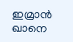ഇമ്രാന്‍ ഖാനെ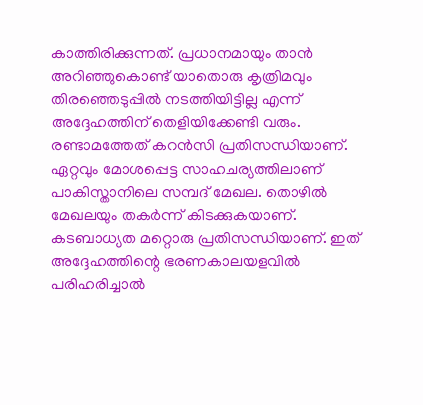കാത്തിരിക്കുന്നത്. പ്രധാനമായും താന്‍ അറിഞ്ഞുകൊണ്ട് യാതൊരു കൃത്രിമവും തിരഞ്ഞെടുപ്പില്‍ നടത്തിയിട്ടില്ല എന്ന് അദ്ദേഹത്തിന് തെളിയിക്കേണ്ടി വരും. രണ്ടാമത്തേത് കറന്‍സി പ്രതിസന്ധിയാണ്. ഏറ്റവും മോശപ്പെട്ട സാഹചര്യത്തിലാണ് പാകിസ്താനിലെ സമ്പദ് മേഖല. തൊഴില്‍ മേഖലയും തകര്‍ന്ന് കിടക്കുകയാണ്. കടബാധ്യത മറ്റൊരു പ്രതിസന്ധിയാണ്. ഇത് അദ്ദേഹത്തിന്റെ ഭരണകാലയളവില്‍ പരിഹരിച്ചാല്‍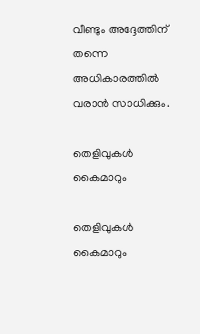വീണ്ടും അദ്ദേത്തിന് തന്നെ അധികാരത്തില്‍ വരാന്‍ സാധിക്കും.

തെളിവുകള്‍ കൈമാറും

തെളിവുകള്‍ കൈമാറും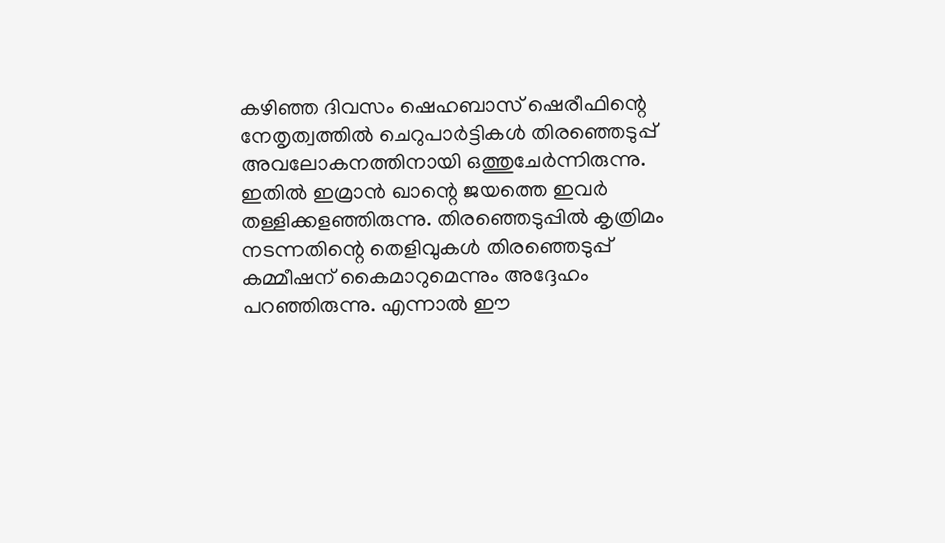കഴിഞ്ഞ ദിവസം ഷെഹബാസ് ഷെരീഫിന്റെ നേതൃത്വത്തില്‍ ചെറുപാര്‍ട്ടികള്‍ തിരഞ്ഞെടുപ്പ് അവലോകനത്തിനായി ഒത്തുചേര്‍ന്നിരുന്നു. ഇതില്‍ ഇമ്രാന്‍ ഖാന്റെ ജയത്തെ ഇവര്‍ തള്ളിക്കളഞ്ഞിരുന്നു. തിരഞ്ഞെടുപ്പില്‍ കൃത്രിമം നടന്നതിന്റെ തെളിവുകള്‍ തിരഞ്ഞെടുപ്പ് കമ്മീഷന് കൈമാറുമെന്നും അദ്ദേഹം പറഞ്ഞിരുന്നു. എന്നാല്‍ ഈ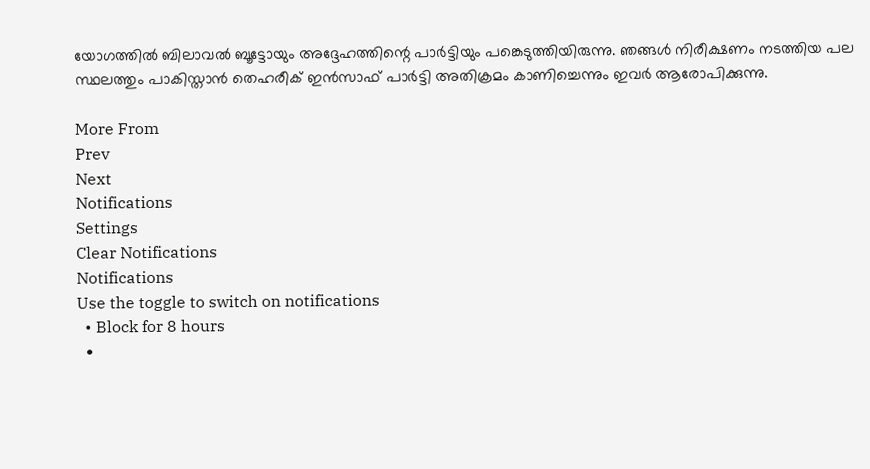യോഗത്തില്‍ ബിലാവല്‍ ബൂട്ടോയും അദ്ദേഹത്തിന്റെ പാര്‍ട്ടിയും പങ്കെടുത്തിയിരുന്നു. ഞങ്ങള്‍ നിരീക്ഷണം നടത്തിയ പല സ്ഥലത്തും പാകിസ്താന്‍ തെഹരീക് ഇന്‍സാഫ് പാര്‍ട്ടി അതിക്രമം കാണിച്ചെന്നും ഇവര്‍ ആരോപിക്കുന്നു.

More From
Prev
Next
Notifications
Settings
Clear Notifications
Notifications
Use the toggle to switch on notifications
  • Block for 8 hours
  •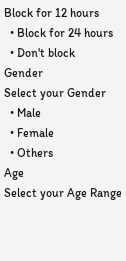Block for 12 hours
  • Block for 24 hours
  • Don't block
Gender
Select your Gender
  • Male
  • Female
  • Others
Age
Select your Age Range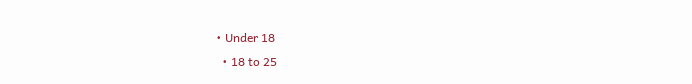• Under 18
  • 18 to 25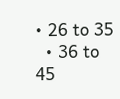• 26 to 35
  • 36 to 45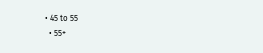• 45 to 55
  • 55+